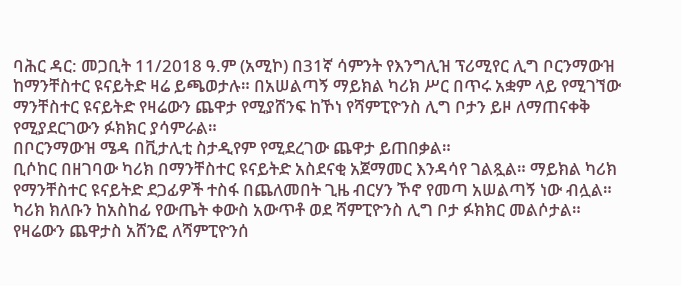ባሕር ዳር: መጋቢት 11/2018 ዓ.ም (አሚኮ) በ31ኛ ሳምንት የእንግሊዝ ፕሪሚየር ሊግ ቦርንማውዝ ከማንቸስተር ዩናይትድ ዛሬ ይጫወታሉ። በአሠልጣኝ ማይክል ካሪክ ሥር በጥሩ አቋም ላይ የሚገኘው ማንቸስተር ዩናይትድ የዛሬውን ጨዋታ የሚያሸንፍ ከኾነ የሻምፒዮንስ ሊግ ቦታን ይዞ ለማጠናቀቅ የሚያደርገውን ፉክክር ያሳምራል።
በቦርንማውዝ ሜዳ በቪታሊቲ ስታዲየም የሚደረገው ጨዋታ ይጠበቃል።
ቢሶከር በዘገባው ካሪክ በማንቸስተር ዩናይትድ አስደናቂ አጀማመር እንዳሳየ ገልጿል። ማይክል ካሪክ የማንቸስተር ዩናይትድ ደጋፊዎች ተስፋ በጨለመበት ጊዜ ብርሃን ኾኖ የመጣ አሠልጣኝ ነው ብሏል። ካሪክ ክለቡን ከአስከፊ የውጤት ቀውስ አውጥቶ ወደ ሻምፒዮንስ ሊግ ቦታ ፉክክር መልሶታል። የዛሬውን ጨዋታስ አሸንፎ ለሻምፒዮንሰ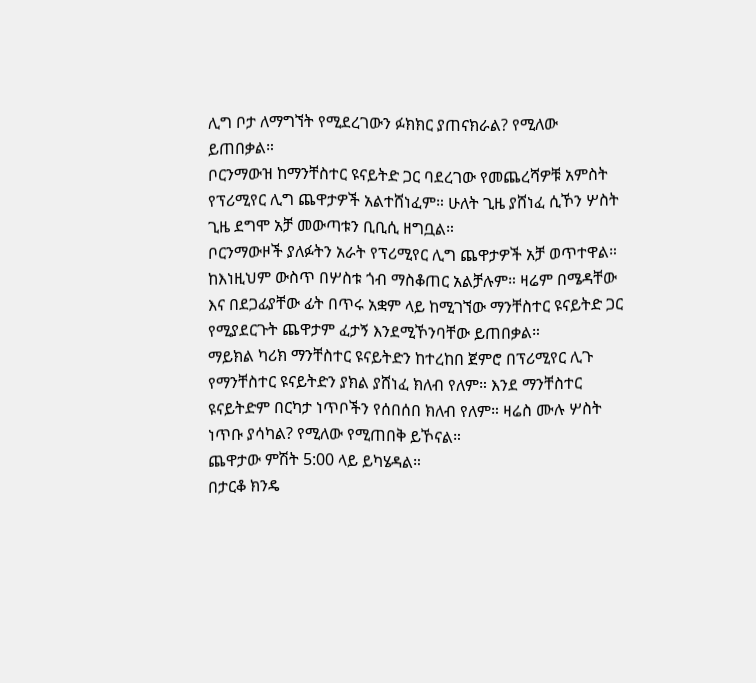ሊግ ቦታ ለማግኘት የሚደረገውን ፉክክር ያጠናክራል? የሚለው ይጠበቃል።
ቦርንማውዝ ከማንቸስተር ዩናይትድ ጋር ባደረገው የመጨረሻዎቹ አምስት የፕሪሚየር ሊግ ጨዋታዎች አልተሸነፈም። ሁለት ጊዜ ያሸነፈ ሲኾን ሦስት ጊዜ ደግሞ አቻ መውጣቱን ቢቢሲ ዘግቧል።
ቦርንማውዞች ያለፉትን አራት የፕሪሚየር ሊግ ጨዋታዎች አቻ ወጥተዋል። ከእነዚህም ውስጥ በሦስቱ ጎብ ማስቆጠር አልቻሉም። ዛሬም በሜዳቸው እና በደጋፊያቸው ፊት በጥሩ አቋም ላይ ከሚገኘው ማንቸስተር ዩናይትድ ጋር የሚያደርጉት ጨዋታም ፈታኝ እንደሚኾንባቸው ይጠበቃል።
ማይክል ካሪክ ማንቸስተር ዩናይትድን ከተረከበ ጀምሮ በፕሪሚየር ሊጉ የማንቸስተር ዩናይትድን ያክል ያሸነፈ ክለብ የለም። እንደ ማንቸስተር ዩናይትድም በርካታ ነጥቦችን የሰበሰበ ክለብ የለም። ዛሬስ ሙሉ ሦስት ነጥቡ ያሳካል? የሚለው የሚጠበቅ ይኾናል።
ጨዋታው ምሽት 5:00 ላይ ይካሄዳል።
በታርቆ ክንዴ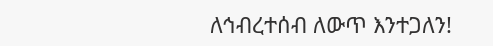ለኅብረተሰብ ለውጥ እንተጋለን!